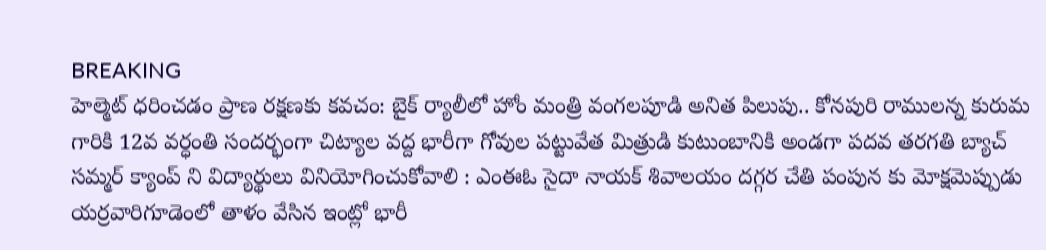BREAKING
హెల్మెట్ ధరించడం ప్రాణ రక్షణకు కవచం: బైక్ ర్యాలీలో హోం మంత్రి వంగలపూడి అనిత పిలుపు.. కోనపురి రాములన్న కురుమ గారికి 12వ వర్ధంతి సందర్భంగా చిట్యాల వద్ద భారీగా గోవుల పట్టువేత మిత్రుడి కుటుంబానికి అండగా పదవ తరగతి బ్యాచ్ సమ్మర్ క్యాంప్ ని విద్యార్థులు వినియోగించుకోవాలి : ఎంఈఓ సైదా నాయక్ శివాలయం దగ్గర చేతి పంపున కు మోక్షమెప్పుడు యర్రవారిగూడెంలో తాళం వేసిన ఇంట్లో భారీ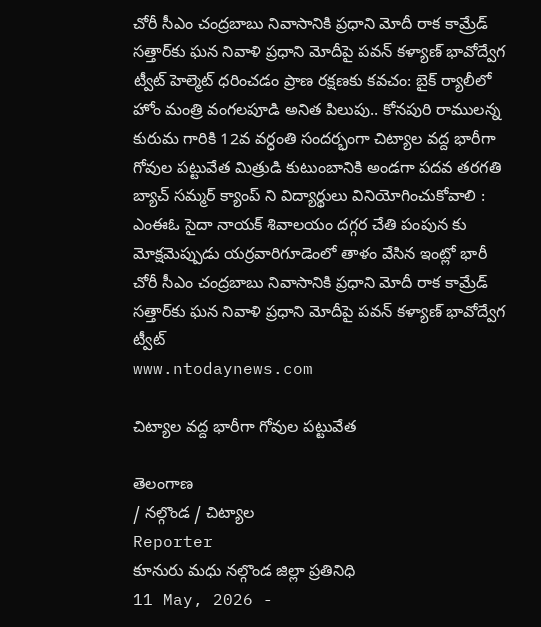చోరీ సీఎం చంద్రబాబు నివాసానికి ప్రధాని మోదీ రాక కామ్రేడ్ సత్తార్‌కు ఘన నివాళి ప్రధాని మోదీపై పవన్ కళ్యాణ్ భావోద్వేగ ట్వీట్ హెల్మెట్ ధరించడం ప్రాణ రక్షణకు కవచం: బైక్ ర్యాలీలో హోం మంత్రి వంగలపూడి అనిత పిలుపు.. కోనపురి రాములన్న కురుమ గారికి 12వ వర్ధంతి సందర్భంగా చిట్యాల వద్ద భారీగా గోవుల పట్టువేత మిత్రుడి కుటుంబానికి అండగా పదవ తరగతి బ్యాచ్ సమ్మర్ క్యాంప్ ని విద్యార్థులు వినియోగించుకోవాలి : ఎంఈఓ సైదా నాయక్ శివాలయం దగ్గర చేతి పంపున కు మోక్షమెప్పుడు యర్రవారిగూడెంలో తాళం వేసిన ఇంట్లో భారీ చోరీ సీఎం చంద్రబాబు నివాసానికి ప్రధాని మోదీ రాక కామ్రేడ్ సత్తార్‌కు ఘన నివాళి ప్రధాని మోదీపై పవన్ కళ్యాణ్ భావోద్వేగ ట్వీట్
www.ntodaynews.com

చిట్యాల వద్ద భారీగా గోవుల పట్టువేత

తెలంగాణ
/ నల్గొండ / చిట్యాల
Reporter
కూనురు మధు నల్గొండ జిల్లా ప్రతినిధి
11 May, 2026 -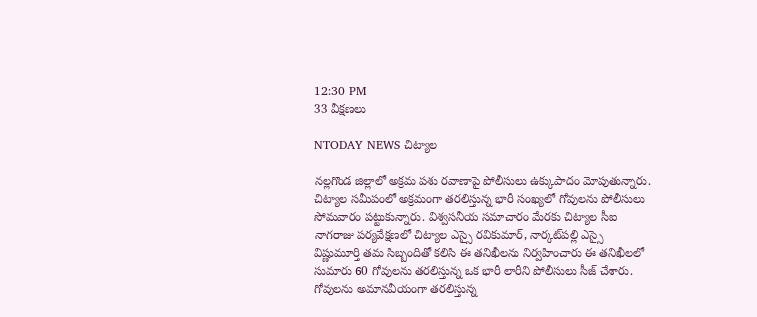12:30 PM
33 వీక్షణలు

NTODAY NEWS చిట్యాల

నల్లగొండ జిల్లాలో అక్రమ పశు రవాణాపై పోలీసులు ఉక్కుపాదం మోపుతున్నారు. చిట్యాల సమీపంలో అక్రమంగా తరలిస్తున్న భారీ సంఖ్యలో గోవులను పోలీసులు సోమవారం పట్టుకున్నారు. విశ్వసనీయ సమాచారం మేరకు చిట్యాల సీఐ నాగరాజు పర్యవేక్షణలో చిట్యాల ఎస్సై రవికుమార్, నార్కట్‌పల్లి ఎస్సై విష్ణుమూర్తి తమ సిబ్బందితో కలిసి ఈ తనిఖీలను నిర్వహించారు ఈ తనిఖీలలో సుమారు 60 గోవులను తరలిస్తున్న ఒక భారీ లారీని పోలీసులు సీజ్ చేశారు.  గోవులను అమానవీయంగా తరలిస్తున్న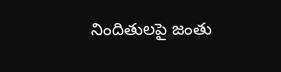నిందితులపై జంతు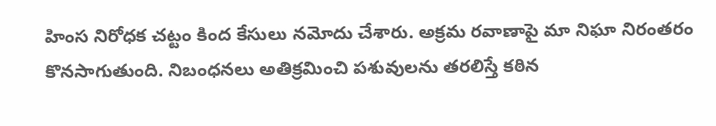హింస నిరోధక చట్టం కింద కేసులు నమోదు చేశారు. అక్రమ రవాణాపై మా నిఘా నిరంతరం కొనసాగుతుంది. నిబంధనలు అతిక్రమించి పశువులను తరలిస్తే కఠిన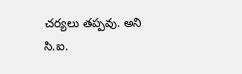చర్యలు తప్పవు. అని  సి.ఐ.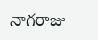నాగరాజు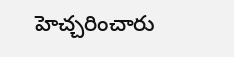హెచ్చరించారు